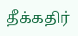தீக்கதிர்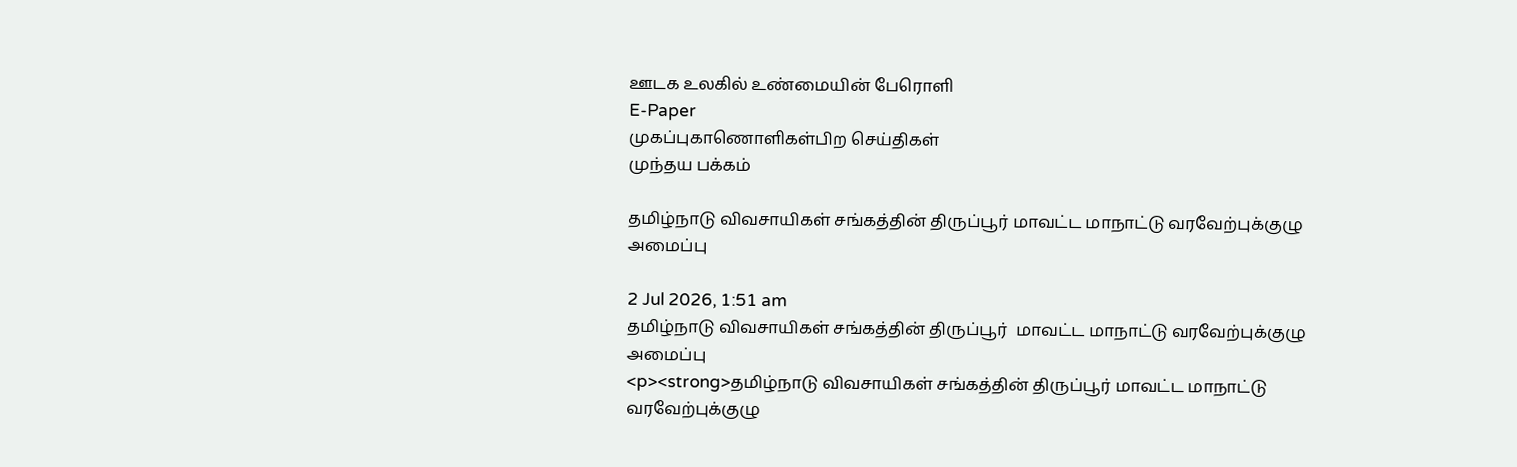ஊடக உலகில் உண்மையின் பேரொளி
E-Paper
முகப்புகாணொளிகள்பிற செய்திகள்
முந்தய பக்கம்

தமிழ்நாடு விவசாயிகள் சங்கத்தின் திருப்பூர் மாவட்ட மாநாட்டு வரவேற்புக்குழு அமைப்பு

2 Jul 2026, 1:51 am
தமிழ்நாடு விவசாயிகள் சங்கத்தின் திருப்பூர்  மாவட்ட மாநாட்டு வரவேற்புக்குழு அமைப்பு
<p><strong>தமிழ்நாடு விவசாயிகள் சங்கத்தின் திருப்பூர் மாவட்ட மாநாட்டு வரவேற்புக்குழு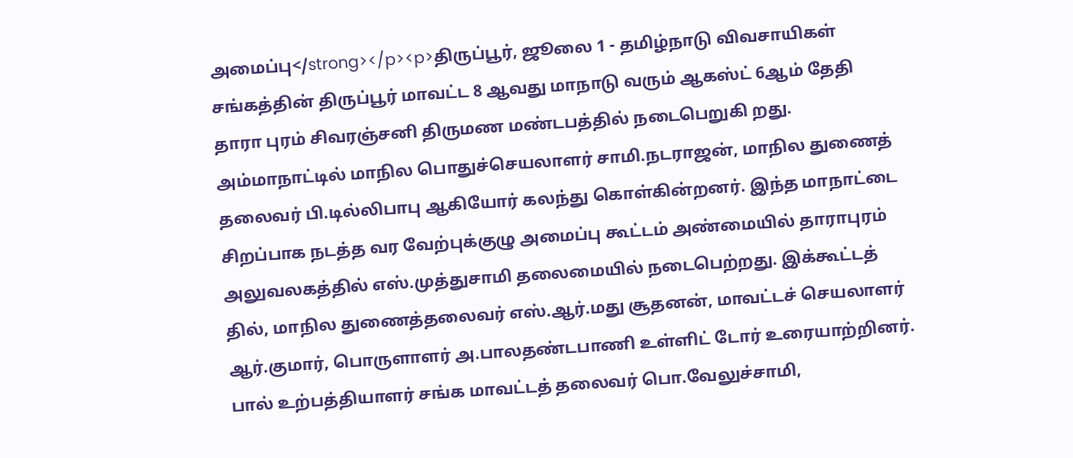அமைப்பு</strong></p><p>திருப்பூர், ஜூலை 1 - தமிழ்நாடு விவசாயிகள் சங்கத்தின் திருப்பூர் மாவட்ட 8 ஆவது மாநாடு வரும் ஆகஸ்ட் 6ஆம் தேதி தாரா புரம் சிவரஞ்சனி திருமண மண்டபத்தில் நடைபெறுகி றது. அம்மாநாட்டில் மாநில பொதுச்செயலாளர் சாமி.நடராஜன், மாநில துணைத் தலைவர் பி.டில்லிபாபு ஆகியோர் கலந்து கொள்கின்றனர். இந்த மாநாட்டை சிறப்பாக நடத்த வர வேற்புக்குழு அமைப்பு கூட்டம் அண்மையில் தாராபுரம் அலுவலகத்தில் எஸ்.முத்துசாமி தலைமையில் நடைபெற்றது. இக்கூட்டத் தில், மாநில துணைத்தலைவர் எஸ்.ஆர்.மது சூதனன், மாவட்டச் செயலாளர் ஆர்.குமார், பொருளாளர் அ.பாலதண்டபாணி உள்ளிட் டோர் உரையாற்றினர். பால் உற்பத்தியாளர் சங்க மாவட்டத் தலைவர் பொ.வேலுச்சாமி,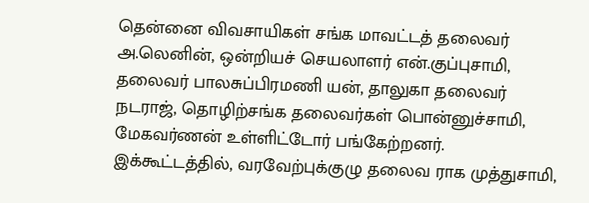தென்னை விவசாயிகள் சங்க மாவட்டத் தலைவர் அ.லெனின், ஒன்றியச் செயலாளர் என்.குப்புசாமி, தலைவர் பாலசுப்பிரமணி யன், தாலுகா தலைவர் நடராஜ், தொழிற்சங்க தலைவர்கள் பொன்னுச்சாமி, மேகவர்ணன் உள்ளிட்டோர் பங்கேற்றனர். இக்கூட்டத்தில், வரவேற்புக்குழு தலைவ ராக முத்துசாமி,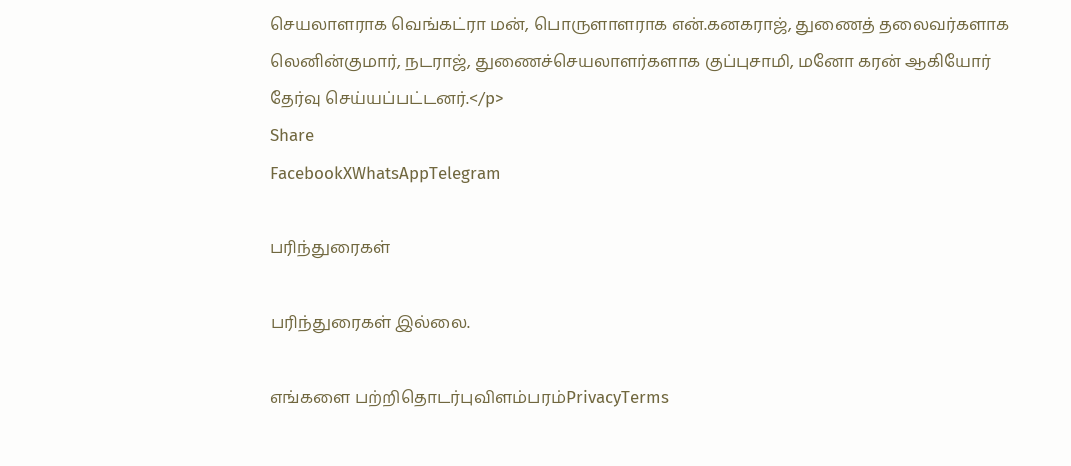செயலாளராக வெங்கட்ரா மன், பொருளாளராக என்.கனகராஜ், துணைத் தலைவர்களாக லெனின்குமார், நடராஜ், துணைச்செயலாளர்களாக குப்புசாமி, மனோ கரன் ஆகியோர் தேர்வு செய்யப்பட்டனர்.</p>
Share
FacebookXWhatsAppTelegram

பரிந்துரைகள்

பரிந்துரைகள் இல்லை.

எங்களை பற்றிதொடர்புவிளம்பரம்PrivacyTerms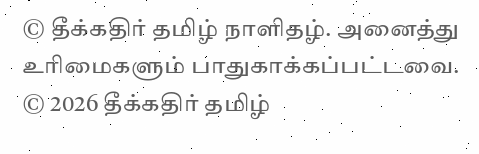© தீக்கதிர் தமிழ் நாளிதழ். அனைத்து உரிமைகளும் பாதுகாக்கப்பட்டவை.
© 2026 தீக்கதிர் தமிழ்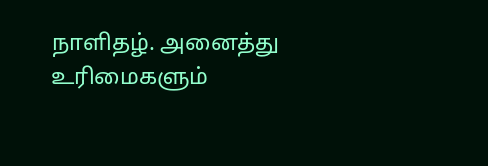நாளிதழ். அனைத்து உரிமைகளும்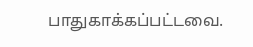பாதுகாக்கப்பட்டவை.